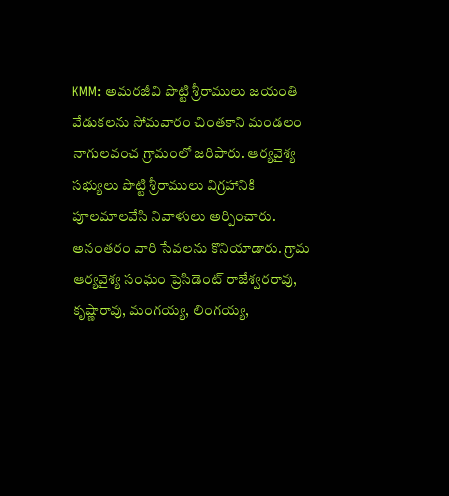KMM: అమరజీవి పొట్టి శ్రీరాములు జయంతి వేడుకలను సోమవారం చింతకాని మండలం నాగులవంచ గ్రామంలో జరిపారు. ఆర్యవైశ్య సభ్యులు పొట్టి శ్రీరాములు విగ్రహానికి పూలమాలవేసి నివాళులు అర్పించారు. అనంతరం వారి సేవలను కొనియాడారు. గ్రామ ఆర్యవైశ్య సంఘం ప్రెసిడెంట్ రాజేశ్వరరావు, కృష్ణారావు, మంగయ్య, లింగయ్య,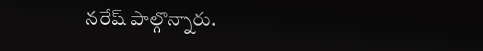నరేష్ పాల్గొన్నారు.